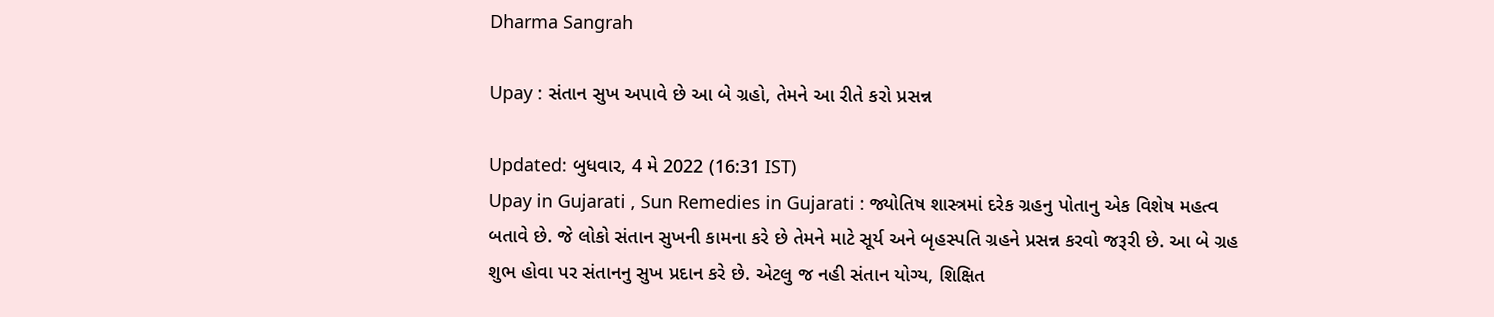Dharma Sangrah

Upay : સંતાન સુખ અપાવે છે આ બે ગ્રહો, તેમને આ રીતે કરો પ્રસન્ન

Updated: બુધવાર, 4 મે 2022 (16:31 IST)
Upay in Gujarati , Sun Remedies in Gujarati : જ્યોતિષ શાસ્ત્રમાં દરેક ગ્રહનુ પોતાનુ એક વિશેષ મહત્વ બતાવે છે. જે લોકો સંતાન સુખની કામના કરે છે તેમને માટે સૂર્ય અને બૃહસ્પતિ ગ્રહને પ્રસન્ન કરવો જરૂરી છે. આ બે ગ્રહ શુભ હોવા પર સંતાનનુ સુખ પ્રદાન કરે છે. એટલુ જ નહી સંતાન યોગ્ય, શિક્ષિત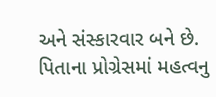અને સંસ્કારવાર બને છે. પિતાના પ્રોગ્રેસમાં મહત્વનુ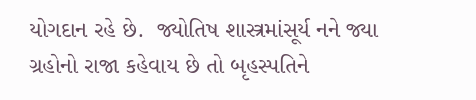યોગદાન રહે છે.  જ્યોતિષ શાસ્ત્રમાંસૂર્ય નને જ્યા ગ્રહોનો રાજા કહેવાય છે તો બૃહસ્પતિને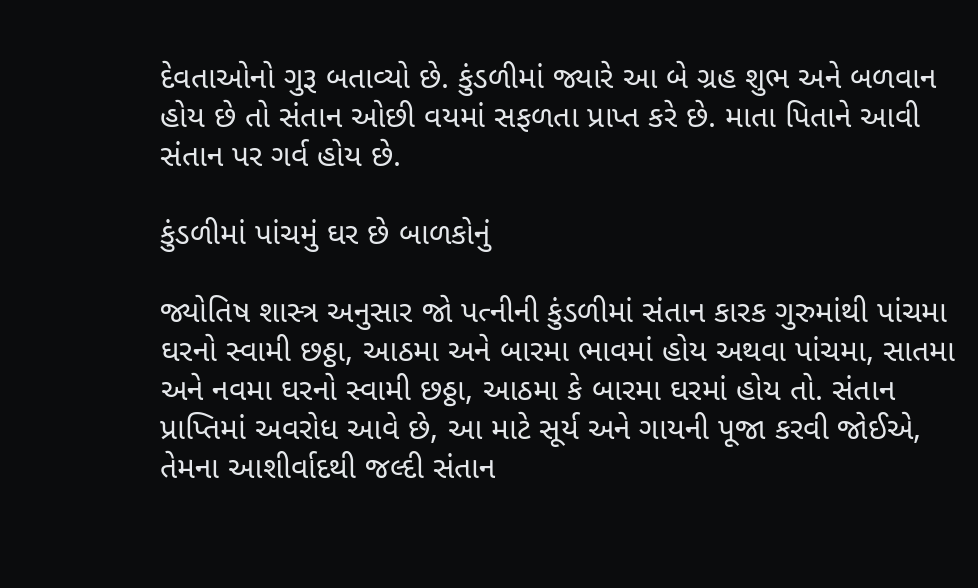દેવતાઓનો ગુરૂ બતાવ્યો છે. કુંડળીમાં જ્યારે આ બે ગ્રહ શુભ અને બળવાન હોય છે તો સંતાન ઓછી વયમાં સફળતા પ્રાપ્ત કરે છે. માતા પિતાને આવી સંતાન પર ગર્વ હોય છે.

કુંડળીમાં પાંચમું ઘર છે બાળકોનું

જ્યોતિષ શાસ્ત્ર અનુસાર જો પત્નીની કુંડળીમાં સંતાન કારક ગુરુમાંથી પાંચમા ઘરનો સ્વામી છઠ્ઠા, આઠમા અને બારમા ભાવમાં હોય અથવા પાંચમા, સાતમા અને નવમા ઘરનો સ્વામી છઠ્ઠા, આઠમા કે બારમા ઘરમાં હોય તો. સંતાન પ્રાપ્તિમાં અવરોધ આવે છે, આ માટે સૂર્ય અને ગાયની પૂજા કરવી જોઈએ, તેમના આશીર્વાદથી જલ્દી સંતાન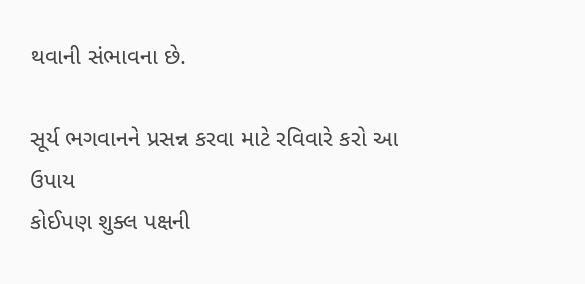થવાની સંભાવના છે.

સૂર્ય ભગવાનને પ્રસન્ન કરવા માટે રવિવારે કરો આ ઉપાય
કોઈપણ શુક્લ પક્ષની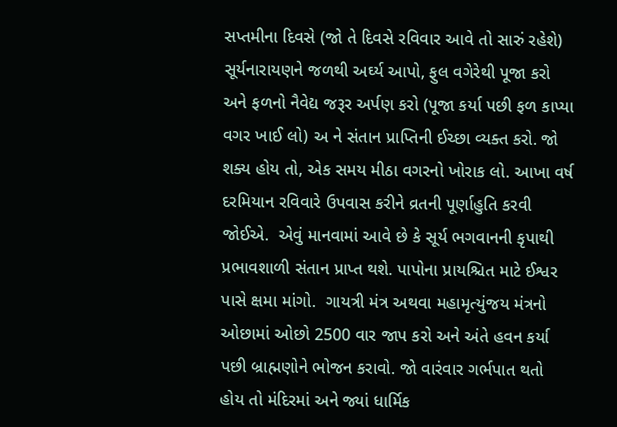સપ્તમીના દિવસે (જો તે દિવસે રવિવાર આવે તો સારું રહેશે) સૂર્યનારાયણને જળથી અર્ઘ્ય આપો, ફુલ વગેરેથી પૂજા કરો અને ફળનો નૈવેદ્ય જરૂર અર્પણ કરો (પૂજા કર્યા પછી ફળ કાપ્યા વગર ખાઈ લો) અ ને સંતાન પ્રાપ્તિની ઈચ્છા વ્યક્ત કરો. જો શક્ય હોય તો, એક સમય મીઠા વગરનો ખોરાક લો. આખા વર્ષ દરમિયાન રવિવારે ઉપવાસ કરીને વ્રતની પૂર્ણાહુતિ કરવી જોઈએ.  એવું માનવામાં આવે છે કે સૂર્ય ભગવાનની કૃપાથી પ્રભાવશાળી સંતાન પ્રાપ્ત થશે. પાપોના પ્રાયશ્ચિત માટે ઈશ્વર પાસે ક્ષમા માંગો.  ગાયત્રી મંત્ર અથવા મહામૃત્યુંજય મંત્રનો ઓછામાં ઓછો 2500 વાર જાપ કરો અને અંતે હવન કર્યા પછી બ્રાહ્મણોને ભોજન કરાવો. જો વારંવાર ગર્ભપાત થતો હોય તો મંદિરમાં અને જ્યાં ધાર્મિક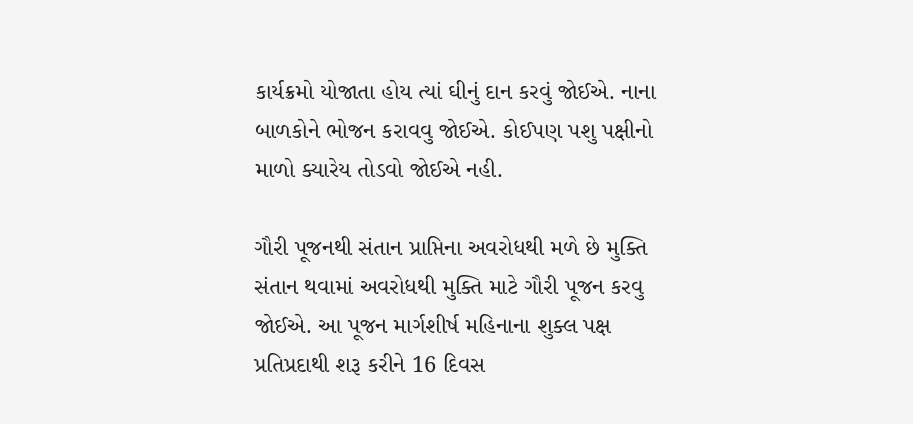કાર્યક્રમો યોજાતા હોય ત્યાં ઘીનું દાન કરવું જોઈએ. નાના બાળકોને ભોજન કરાવવુ જોઈએ. કોઈપણ પશુ પક્ષીનો માળો ક્યારેય તોડવો જોઈએ નહી.

ગૌરી પૂજનથી સંતાન પ્રાપ્તિના અવરોધથી મળે છે મુક્તિ
સંતાન થવામાં અવરોધથી મુક્તિ માટે ગૌરી પૂજન કરવુ જોઈએ. આ પૂજન માર્ગશીર્ષ મહિનાના શુક્લ પક્ષ પ્રતિપ્રદાથી શરૂ કરીને 16 દિવસ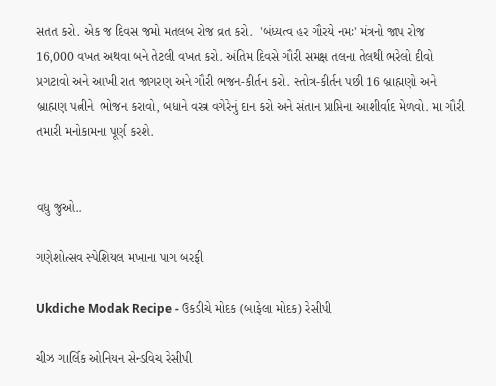સતત કરો. એક જ દિવસ જમો મતલબ રોજ વ્રત કરો.  'બંધ્યત્વ હર ગૌરયે નમઃ' મંત્રનો જાપ રોજ  16,000 વખત અથવા બને તેટલી વખત કરો. અંતિમ દિવસે ગૌરી સમક્ષ તલના તેલથી ભરેલો દીવો પ્રગટાવો અને આખી રાત જાગરણ અને ગૌરી ભજન-કીર્તન કરો. સ્તોત્ર-કીર્તન પછી 16 બ્રાહ્મણો અને બ્રાહ્મણ પત્નીને  ભોજન કરાવો, બધાને વસ્ત્ર વગેરેનું દાન કરો અને સંતાન પ્રાપ્તિના આશીર્વાદ મેળવો. મા ગૌરી તમારી મનોકામના પૂર્ણ કરશે.


વધુ જુઓ..

ગણેશોત્સવ સ્પેશિયલ મખાના પાગ બરફી

Ukdiche Modak Recipe - ઉકડીચે મોદક (બાફેલા મોદક) રેસીપી

ચીઝ ગાર્લિક ઓનિયન સેન્ડવિચ રેસીપી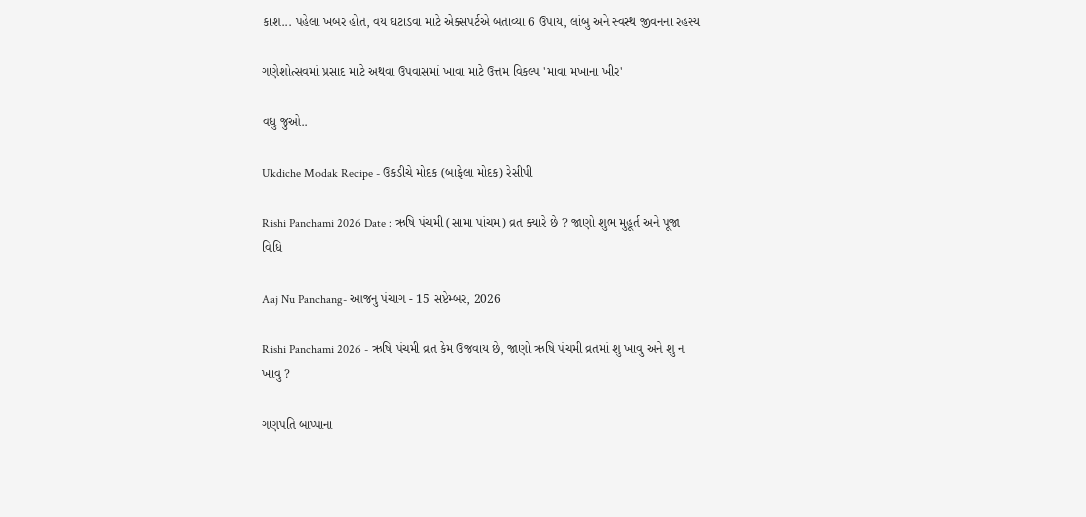કાશ... પહેલા ખબર હોત, વય ઘટાડવા માટે એક્સપર્ટએ બતાવ્યા 6 ઉપાય, લાંબુ અને સ્વસ્થ જીવનના રહસ્ય

ગણેશોત્સવમાં પ્રસાદ માટે અથવા ઉપવાસમાં ખાવા માટે ઉત્તમ વિકલ્પ 'માવા મખાના ખીર'

વધુ જુઓ..

Ukdiche Modak Recipe - ઉકડીચે મોદક (બાફેલા મોદક) રેસીપી

Rishi Panchami 2026 Date : ઋષિ પંચમી (સામા પાંચમ) વ્રત ક્યારે છે ? જાણો શુભ મુહૂર્ત અને પૂજા વિધિ

Aaj Nu Panchang- આજનુ પંચાગ - 15 સપ્ટેમ્બર, 2026

Rishi Panchami 2026 - ઋષિ પંચમી વ્રત કેમ ઉજવાય છે, જાણો ઋષિ પંચમી વ્રતમાં શુ ખાવુ અને શુ ન ખાવુ ?

ગણપતિ બાપ્પાના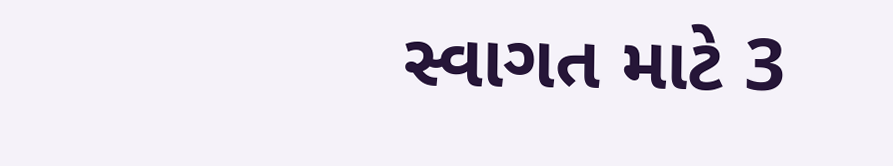સ્વાગત માટે 3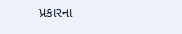પ્રકારના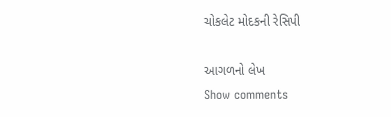ચોકલેટ મોદકની રેસિપી

આગળનો લેખ
Show comments